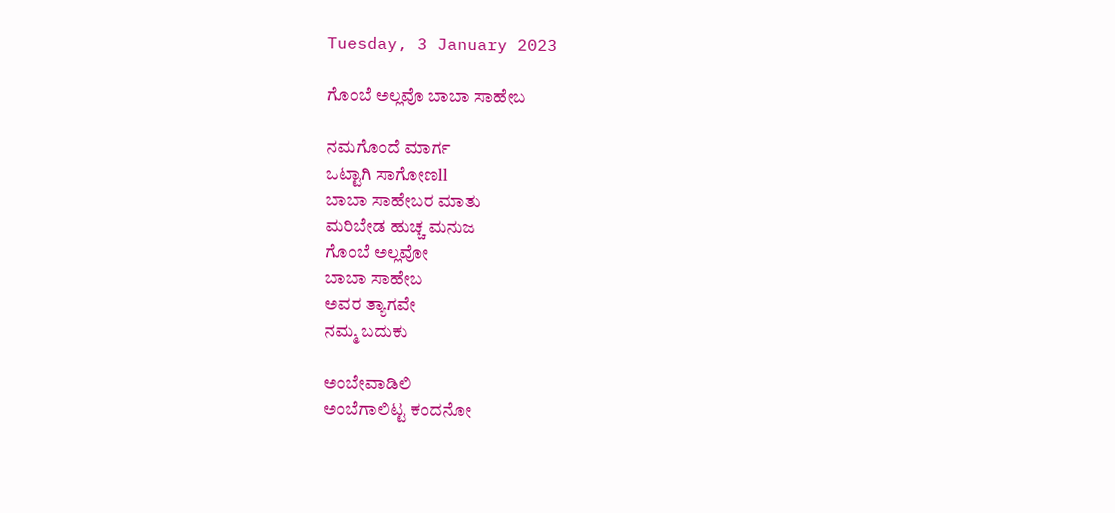Tuesday, 3 January 2023

ಗೊಂಬೆ ಅಲ್ಲವೊ ಬಾಬಾ ಸಾಹೇಬ

ನಮಗೊಂದೆ ಮಾರ್ಗ
ಒಟ್ಟಾಗಿ ಸಾಗೋಣll
ಬಾಬಾ ಸಾಹೇಬರ ಮಾತು
ಮರಿಬೇಡ ಹುಚ್ಚ ಮನುಜ
ಗೊಂಬೆ ಅಲ್ಲವೋ
ಬಾಬಾ ಸಾಹೇಬ
ಅವರ ತ್ಯಾಗವೇ
ನಮ್ಮ ಬದುಕು

ಅಂಬೇವಾಡಿಲಿ
ಅಂಬೆಗಾಲಿಟ್ಟ ಕಂದನೋ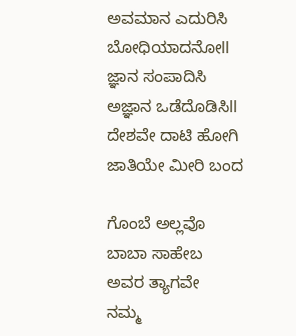ಅವಮಾನ ಎದುರಿಸಿ
ಬೋಧಿಯಾದನೋll
ಜ್ಞಾನ ಸಂಪಾದಿಸಿ
ಅಜ್ಞಾನ ಒಡೆದೊಡಿಸಿll
ದೇಶವೇ ದಾಟಿ ಹೋಗಿ
ಜಾತಿಯೇ ಮೀರಿ ಬಂದ

ಗೊಂಬೆ ಅಲ್ಲವೊ
ಬಾಬಾ ಸಾಹೇಬ
ಅವರ ತ್ಯಾಗವೇ
ನಮ್ಮ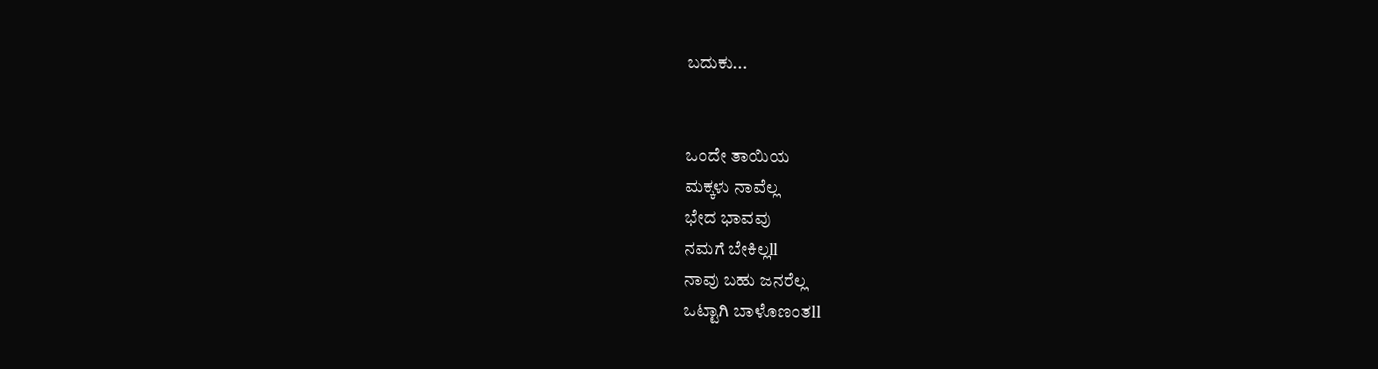ಬದುಕು...


ಒಂದೇ ತಾಯಿಯ
ಮಕ್ಕಳು ನಾವೆಲ್ಲ
ಭೇದ ಭಾವವು
ನಮಗೆ ಬೇಕಿಲ್ಲll
ನಾವು ಬಹು ಜನರೆಲ್ಲ
ಒಟ್ಟಾಗಿ ಬಾಳೊಣಂತll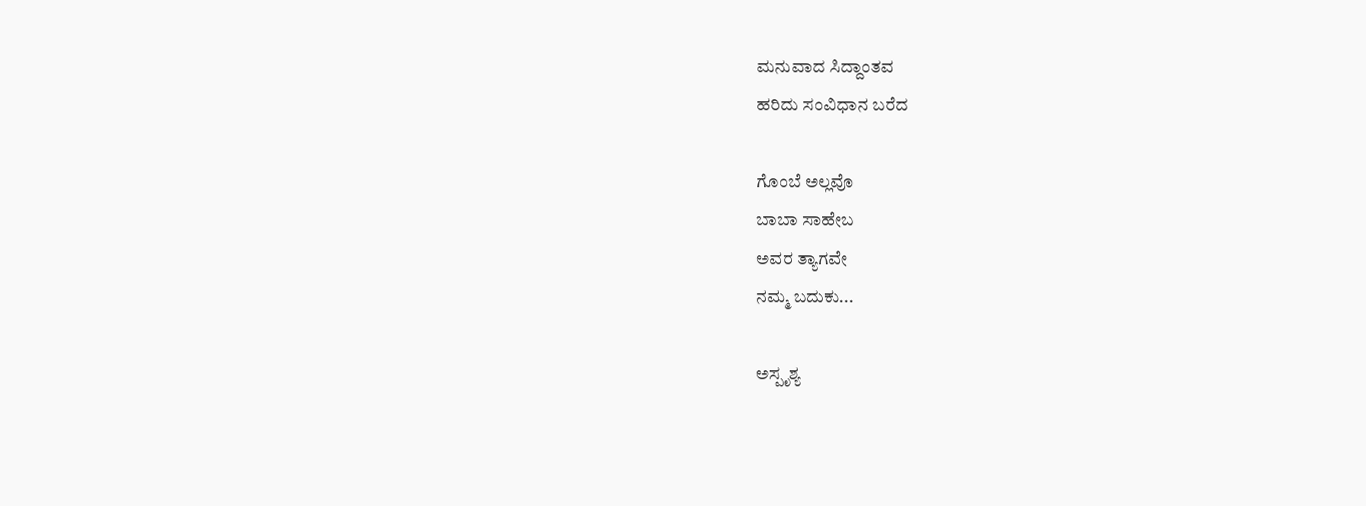ಮನುವಾದ ಸಿದ್ದಾಂತವ
ಹರಿದು ಸಂವಿಧಾನ ಬರೆದ

ಗೊಂಬೆ ಅಲ್ಲವೊ
ಬಾಬಾ ಸಾಹೇಬ
ಅವರ ತ್ಯಾಗವೇ
ನಮ್ಮ ಬದುಕು...

ಅಸ್ಪೃಶ್ಯ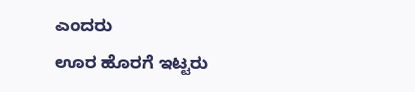ಎಂದರು
ಊರ ಹೊರಗೆ ಇಟ್ಟರು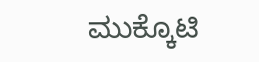ಮುಕ್ಕೊಟಿ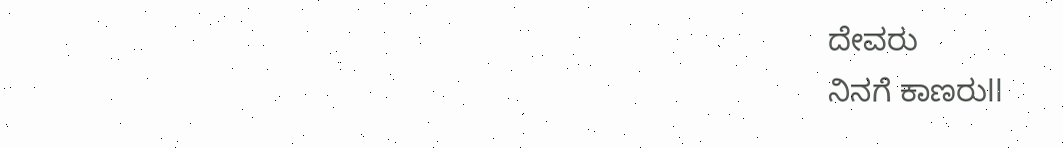ದೇವರು
ನಿನಗೆ ಕಾಣರುll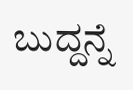ಬುದ್ದನ್ನೆ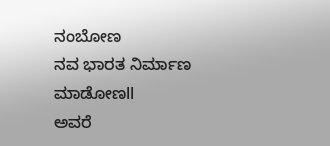ನಂಬೋಣ
ನವ ಭಾರತ ನಿರ್ಮಾಣ ಮಾಡೋಣll
ಅವರೆ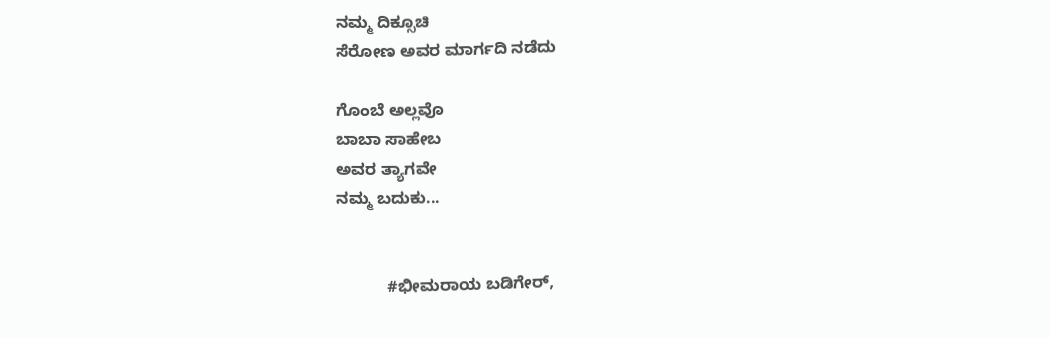ನಮ್ಮ ದಿಕ್ಸೂಚಿ
ಸೆರೋಣ ಅವರ ಮಾರ್ಗದಿ ನಡೆದು

ಗೊಂಬೆ ಅಲ್ಲವೊ
ಬಾಬಾ ಸಾಹೇಬ
ಅವರ ತ್ಯಾಗವೇ
ನಮ್ಮ ಬದುಕು...


           #ಭೀಮರಾಯ ಬಡಿಗೇರ್,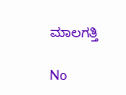ಮಾಲಗತ್ತಿ

No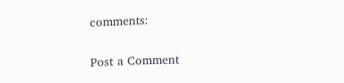comments:

Post a Comment